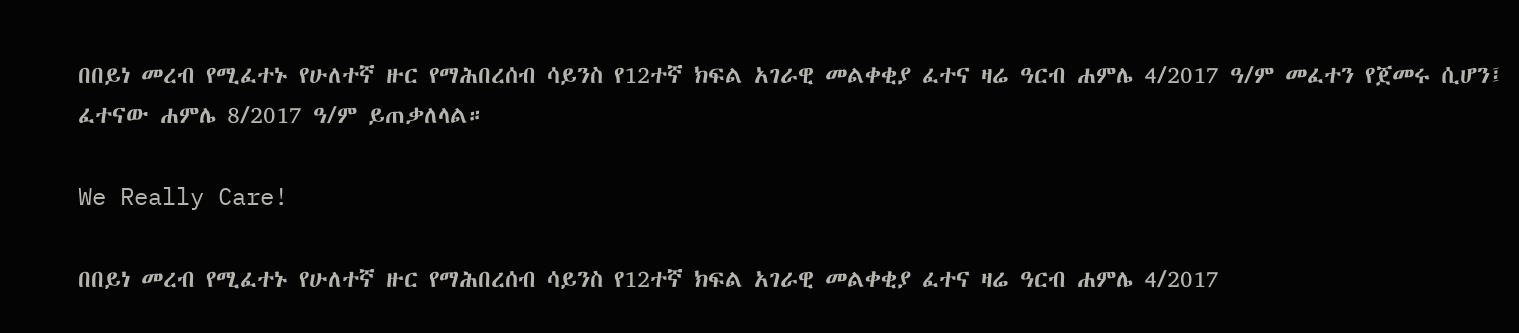በበይነ መረብ የሚፈተኑ የሁለተኛ ዙር የማሕበረሰብ ሳይንስ የ12ተኛ ክፍል አገራዊ መልቀቂያ ፈተና ዛሬ ዓርብ ሐምሌ 4/2017 ዓ/ም መፈተን የጀመሩ ሲሆን፤ ፈተናው ሐምሌ 8/2017 ዓ/ም ይጠቃለላል።

We Really Care!

በበይነ መረብ የሚፈተኑ የሁለተኛ ዙር የማሕበረሰብ ሳይንስ የ12ተኛ ክፍል አገራዊ መልቀቂያ ፈተና ዛሬ ዓርብ ሐምሌ 4/2017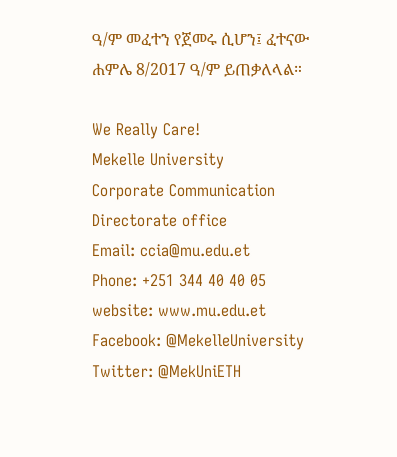ዓ/ም መፈተን የጀመሩ ሲሆን፤ ፈተናው ሐምሌ 8/2017 ዓ/ም ይጠቃለላል።

We Really Care!
Mekelle University
Corporate Communication Directorate office
Email: ccia@mu.edu.et
Phone: +251 344 40 40 05
website: www.mu.edu.et
Facebook: @MekelleUniversity
Twitter: @MekUniETH